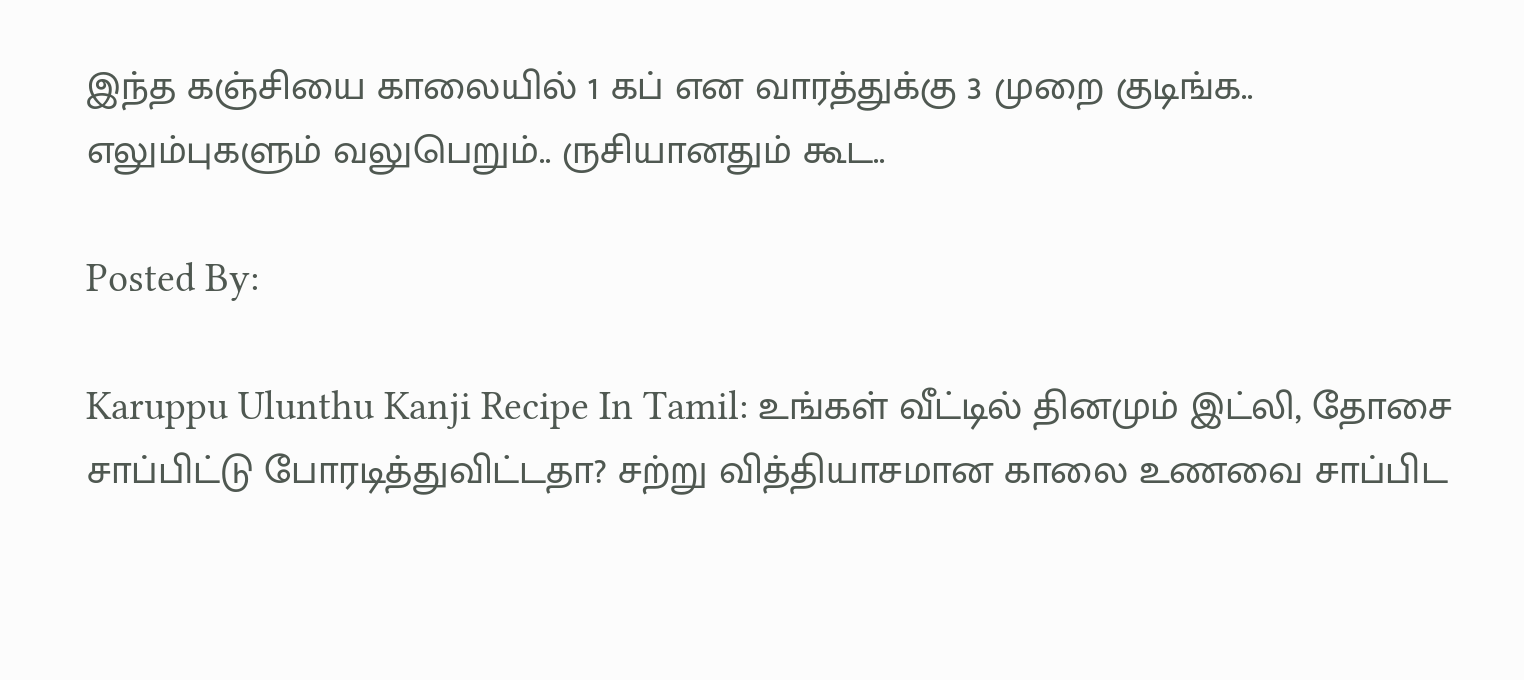இந்த கஞ்சியை காலையில் 1 கப் என வாரத்துக்கு 3 முறை குடிங்க.. எலும்புகளும் வலுபெறும்.. ருசியானதும் கூட..

Posted By:

Karuppu Ulunthu Kanji Recipe In Tamil: உங்கள் வீட்டில் தினமும் இட்லி, தோசை சாப்பிட்டு போரடித்துவிட்டதா? சற்று வித்தியாசமான காலை உணவை சாப்பிட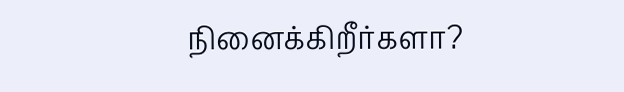நினைக்கிறீர்களா?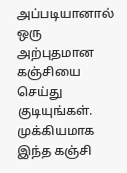அப்படியானால் ஒரு அற்புதமான கஞ்சியை செய்து குடியுங்கள். முக்கியமாக இந்த கஞ்சி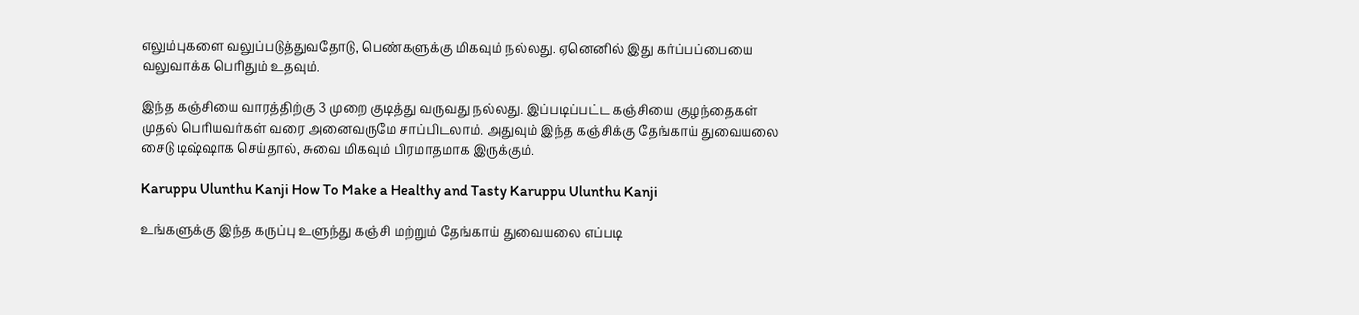எலும்புகளை வலுப்படுத்துவதோடு, பெண்களுக்கு மிகவும் நல்லது. ஏனெனில் இது கர்ப்பப்பையை வலுவாக்க பெரிதும் உதவும்.

இந்த கஞ்சியை வாரத்திற்கு 3 முறை குடித்து வருவது நல்லது. இப்படிப்பட்ட கஞ்சியை குழந்தைகள் முதல் பெரியவர்கள் வரை அனைவருமே சாப்பிடலாம். அதுவும் இந்த கஞ்சிக்கு தேங்காய் துவையலை சைடு டிஷ்ஷாக செய்தால், சுவை மிகவும் பிரமாதமாக இருக்கும்.

Karuppu Ulunthu Kanji How To Make a Healthy and Tasty Karuppu Ulunthu Kanji

உங்களுக்கு இந்த கருப்பு உளுந்து கஞ்சி மற்றும் தேங்காய் துவையலை எப்படி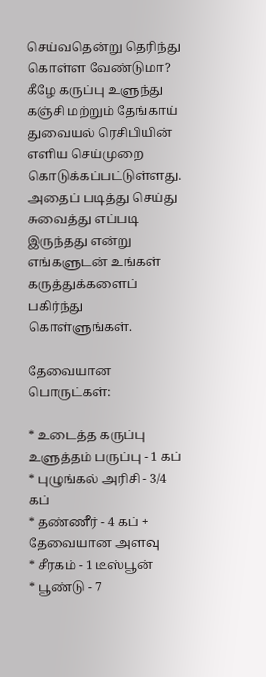செய்வதென்று தெரிந்து கொள்ள வேண்டுமா? கீழே கருப்பு உளுந்து கஞ்சி மற்றும் தேங்காய் துவையல் ரெசிபியின் எளிய செய்முறை கொடுக்கப்பட்டுள்ளது. அதைப் படித்து செய்து சுவைத்து எப்படி இருந்தது என்று எங்களுடன் உங்கள் கருத்துக்களைப் பகிர்ந்து கொள்ளுங்கள்.

தேவையான பொருட்கள்:

* உடைத்த கருப்பு உளுத்தம் பருப்பு - 1 கப்
* புழுங்கல் அரிசி - 3/4 கப்
* தண்ணீர் - 4 கப் + தேவையான அளவு
* சீரகம் - 1 டீஸ்பூன்
* பூண்டு - 7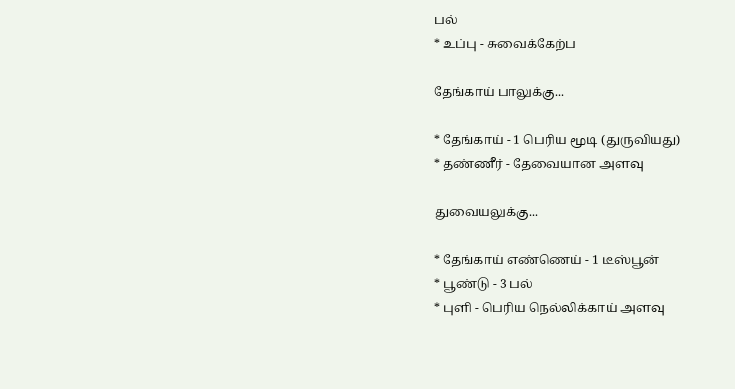பல்
* உப்பு - சுவைக்கேற்ப

தேங்காய் பாலுக்கு...

* தேங்காய் - 1 பெரிய மூடி (துருவியது)
* தண்ணீர் - தேவையான அளவு

துவையலுக்கு...

* தேங்காய் எண்ணெய் - 1 டீஸ்பூன்
* பூண்டு - 3 பல்
* புளி - பெரிய நெல்லிக்காய் அளவு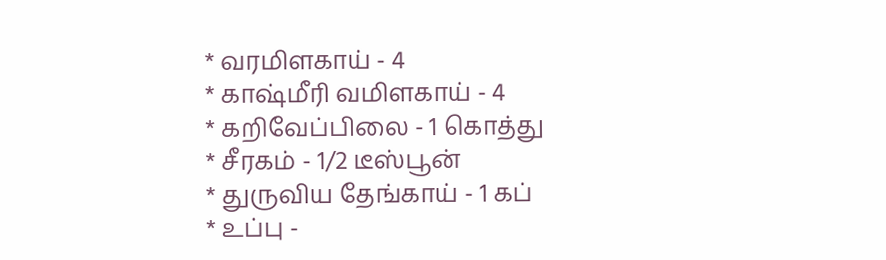* வரமிளகாய் - 4
* காஷ்மீரி வமிளகாய் - 4
* கறிவேப்பிலை - 1 கொத்து
* சீரகம் - 1/2 டீஸ்பூன்
* துருவிய தேங்காய் - 1 கப்
* உப்பு -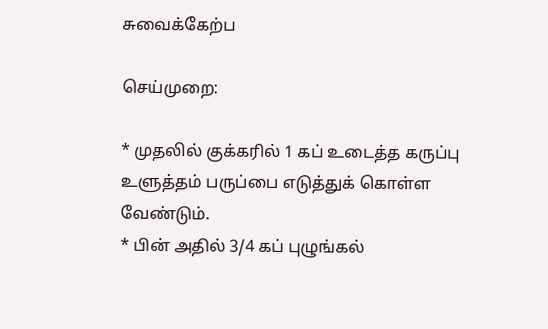சுவைக்கேற்ப

செய்முறை:

* முதலில் குக்கரில் 1 கப் உடைத்த கருப்பு உளுத்தம் பருப்பை எடுத்துக் கொள்ள வேண்டும்.
* பின் அதில் 3/4 கப் புழுங்கல்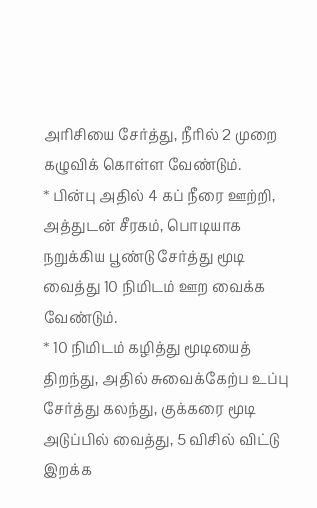அரிசியை சேர்த்து, நீரில் 2 முறை கழுவிக் கொள்ள வேண்டும்.
* பின்பு அதில் 4 கப் நீரை ஊற்றி, அத்துடன் சீரகம், பொடியாக நறுக்கிய பூண்டு சேர்த்து மூடி வைத்து 10 நிமிடம் ஊற வைக்க வேண்டும்.
* 10 நிமிடம் கழித்து மூடியைத் திறந்து, அதில் சுவைக்கேற்ப உப்பு சேர்த்து கலந்து, குக்கரை மூடி அடுப்பில் வைத்து, 5 விசில் விட்டு இறக்க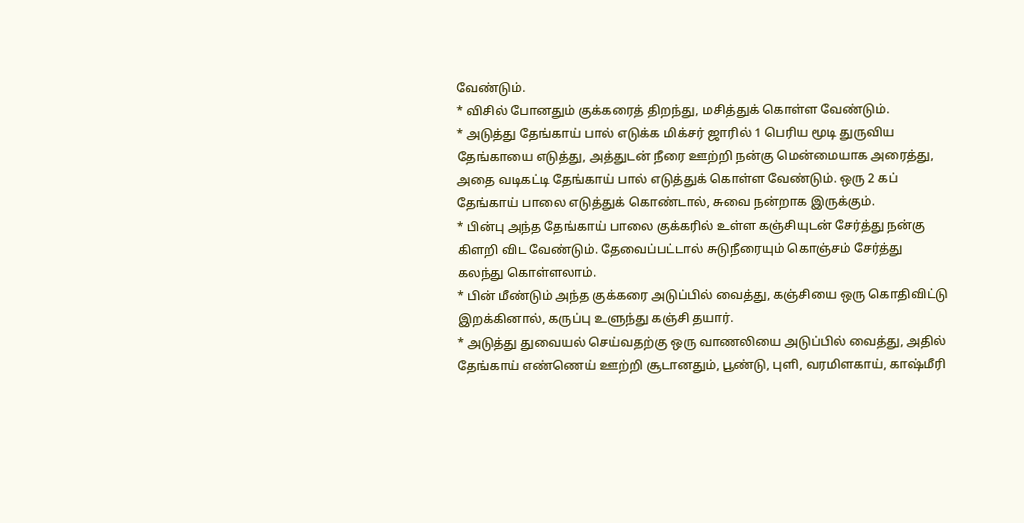வேண்டும்.
* விசில் போனதும் குக்கரைத் திறந்து, மசித்துக் கொள்ள வேண்டும்.
* அடுத்து தேங்காய் பால் எடுக்க மிக்சர் ஜாரில் 1 பெரிய மூடி துருவிய தேங்காயை எடுத்து, அத்துடன் நீரை ஊற்றி நன்கு மென்மையாக அரைத்து, அதை வடிகட்டி தேங்காய் பால் எடுத்துக் கொள்ள வேண்டும். ஒரு 2 கப் தேங்காய் பாலை எடுத்துக் கொண்டால், சுவை நன்றாக இருக்கும்.
* பின்பு அந்த தேங்காய் பாலை குக்கரில் உள்ள கஞ்சியுடன் சேர்த்து நன்கு கிளறி விட வேண்டும். தேவைப்பட்டால் சுடுநீரையும் கொஞ்சம் சேர்த்து கலந்து கொள்ளலாம்.
* பின் மீண்டும் அந்த குக்கரை அடுப்பில் வைத்து, கஞ்சியை ஒரு கொதிவிட்டு இறக்கினால், கருப்பு உளுந்து கஞ்சி தயார்.
* அடுத்து துவையல் செய்வதற்கு ஒரு வாணலியை அடுப்பில் வைத்து, அதில் தேங்காய் எண்ணெய் ஊற்றி சூடானதும், பூண்டு, புளி, வரமிளகாய், காஷ்மீரி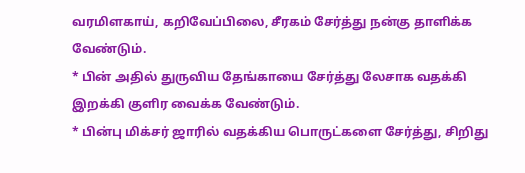வரமிளகாய், கறிவேப்பிலை, சீரகம் சேர்த்து நன்கு தாளிக்க வேண்டும்.
* பின் அதில் துருவிய தேங்காயை சேர்த்து லேசாக வதக்கி இறக்கி குளிர வைக்க வேண்டும்.
* பின்பு மிக்சர் ஜாரில் வதக்கிய பொருட்களை சேர்த்து, சிறிது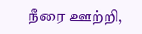நீரை ஊற்றி,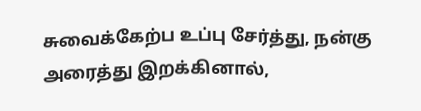சுவைக்கேற்ப உப்பு சேர்த்து, நன்கு அரைத்து இறக்கினால்,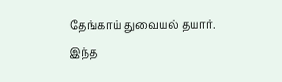தேங்காய் துவையல் தயார். இந்த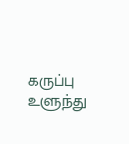கருப்பு உளுந்து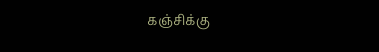கஞ்சிக்கு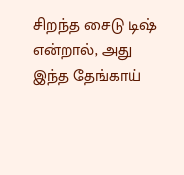சிறந்த சைடு டிஷ் என்றால், அது இந்த தேங்காய்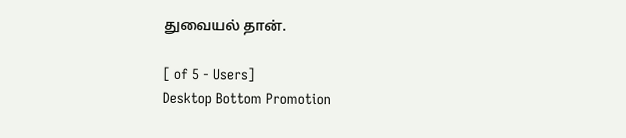துவையல் தான்.

[ of 5 - Users]
Desktop Bottom Promotion